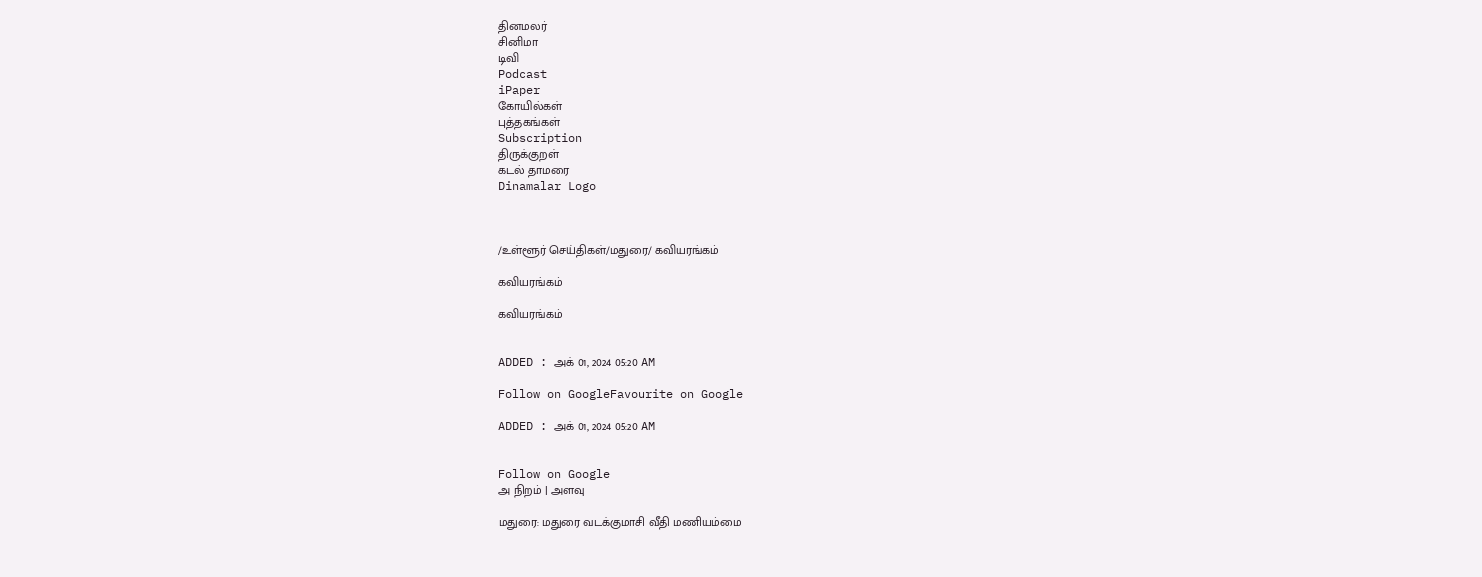தினமலர்
சினிமா
டிவி
Podcast
iPaper
கோயில்கள்
புத்தகங்கள்
Subscription
திருக்குறள்
கடல் தாமரை
Dinamalar Logo



/உள்ளூர் செய்திகள்/மதுரை/ கவியரங்கம்

கவியரங்கம்

கவியரங்கம்


ADDED : அக் 01, 2024 05:20 AM

Follow on GoogleFavourite on Google

ADDED : அக் 01, 2024 05:20 AM


Follow on Google
அ நிறம் | அளவு

மதுரை: மதுரை வடக்குமாசி வீதி மணியம்மை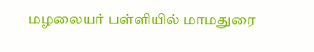மழலையர் பள்ளியில் மாமதுரை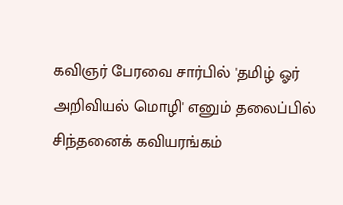கவிஞர் பேரவை சார்பில் 'தமிழ் ஓர் அறிவியல் மொழி' எனும் தலைப்பில் சிந்தனைக் கவியரங்கம்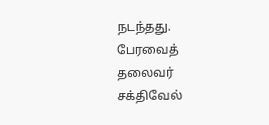நடந்தது. பேரவைத் தலைவர் சக்திவேல்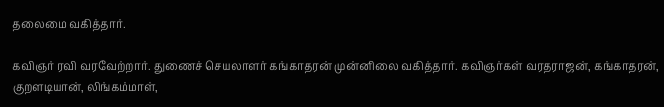தலைமை வகித்தார்.

கவிஞர் ரவி வரவேற்றார். துணைச் செயலாளர் கங்காதரன் முன்னிலை வகித்தார். கவிஞர்கள் வரதராஜன், கங்காதரன், குறளடியான், லிங்கம்மாள்,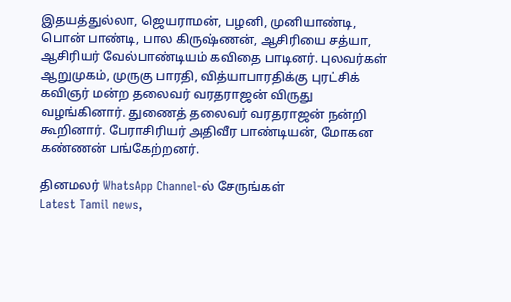இதயத்துல்லா, ஜெயராமன், பழனி, முனியாண்டி, பொன் பாண்டி, பால கிருஷ்ணன், ஆசிரியை சத்யா, ஆசிரியர் வேல்பாண்டியம் கவிதை பாடினர். புலவர்கள் ஆறுமுகம், முருகு பாரதி, வித்யாபாரதிக்கு புரட்சிக் கவிஞர் மன்ற தலைவர் வரதராஜன் விருது வழங்கினார். துணைத் தலைவர் வரதராஜன் நன்றி கூறினார். பேராசிரியர் அதிவீர பாண்டியன், மோகன கண்ணன் பங்கேற்றனர்.

தினமலர் WhatsApp Channel-ல் சேருங்கள்
Latest Tamil news,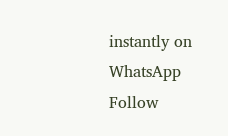instantly on WhatsApp
Follow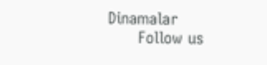Dinamalar
      Follow us